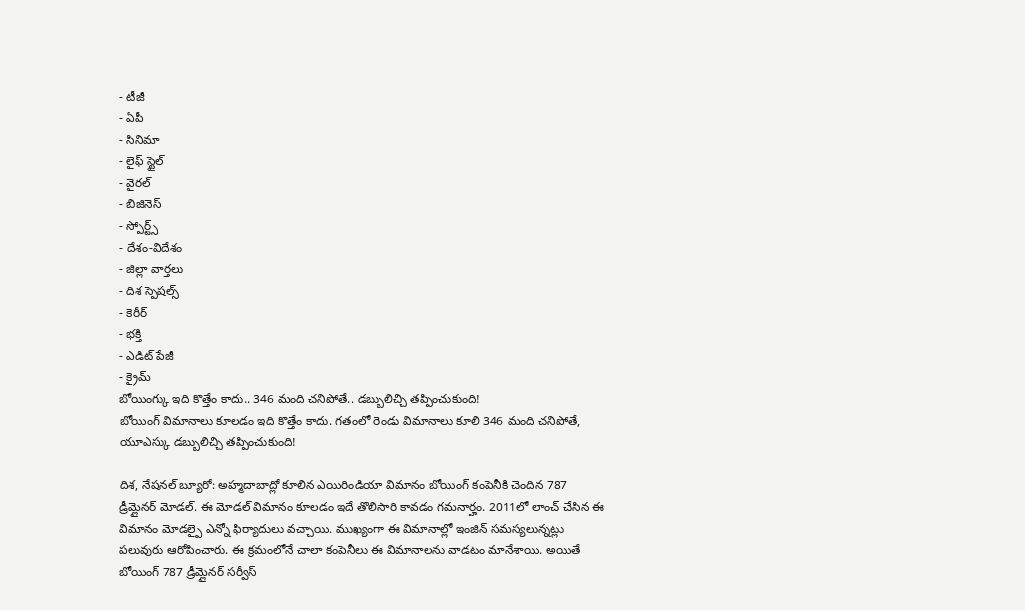- టీజీ
- ఏపీ
- సినిమా
- లైఫ్ స్టైల్
- వైరల్
- బిజినెస్
- స్పోర్ట్స్
- దేశం-విదేశం
- జిల్లా వార్తలు
- దిశ స్పెషల్స్
- కెరీర్
- భక్తి
- ఎడిట్ పేజీ
- క్రైమ్
బోయింగ్కు ఇది కొత్తేం కాదు.. 346 మంది చనిపోతే.. డబ్బులిచ్చి తప్పించుకుంది!
బోయింగ్ విమానాలు కూలడం ఇది కొత్తేం కాదు. గతంలో రెండు విమానాలు కూలి 346 మంది చనిపోతే, యూఎస్కు డబ్బులిచ్చి తప్పించుకుంది!

దిశ, నేషనల్ బ్యూరో: అహ్మదాబాద్లో కూలిన ఎయిరిండియా విమానం బోయింగ్ కంపెనీకి చెందిన 787 డ్రీమ్లైనర్ మోడల్. ఈ మోడల్ విమానం కూలడం ఇదే తొలిసారి కావడం గమనార్హం. 2011లో లాంచ్ చేసిన ఈ విమానం మోడల్పై ఎన్నో ఫిర్యాదులు వచ్చాయి. ముఖ్యంగా ఈ విమానాల్లో ఇంజిన్ సమస్యలున్నట్లు పలువురు ఆరోపించారు. ఈ క్రమంలోనే చాలా కంపెనీలు ఈ విమానాలను వాడటం మానేశాయి. అయితే బోయింగ్ 787 డ్రీమ్లైనర్ సర్వీస్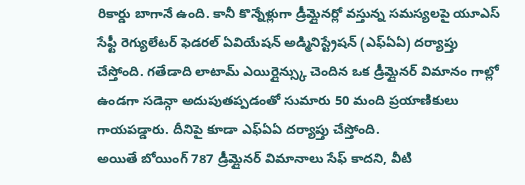రికార్డు బాగానే ఉంది. కానీ కొన్నేళ్లుగా డ్రీమ్లైనర్లో వస్తున్న సమస్యలపై యూఎస్ సేఫ్టీ రెగ్యులేటర్ ఫెడరల్ ఏవియేషన్ అడ్మినిస్ట్రేషన్ (ఎఫ్ఏఏ) దర్యాప్తు చేస్తోంది. గతేడాది లాటామ్ ఎయిర్లైన్స్కు చెందిన ఒక డ్రీమ్లైనర్ విమానం గాల్లో ఉండగా సడెన్గా అదుపుతప్పడంతో సుమారు 50 మంది ప్రయాణికులు గాయపడ్డారు. దీనిపై కూడా ఎఫ్ఏఏ దర్యాప్తు చేస్తోంది.
అయితే బోయింగ్ 787 డ్రీమ్లైనర్ విమానాలు సేఫ్ కాదని, వీటి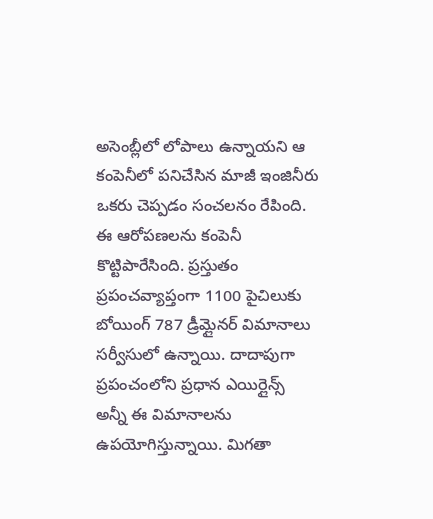అసెంబ్లీలో లోపాలు ఉన్నాయని ఆ కంపెనీలో పనిచేసిన మాజీ ఇంజినీరు ఒకరు చెప్పడం సంచలనం రేపింది. ఈ ఆరోపణలను కంపెనీ కొట్టిపారేసింది. ప్రస్తుతం ప్రపంచవ్యాప్తంగా 1100 పైచిలుకు బోయింగ్ 787 డ్రీమ్లైనర్ విమానాలు సర్వీసులో ఉన్నాయి. దాదాపుగా ప్రపంచంలోని ప్రధాన ఎయిర్లైన్స్ అన్నీ ఈ విమానాలను ఉపయోగిస్తున్నాయి. మిగతా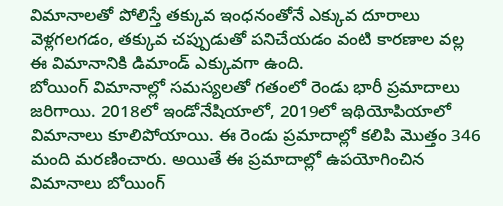విమానాలతో పోలిస్తే తక్కువ ఇంధనంతోనే ఎక్కువ దూరాలు వెళ్లగలగడం, తక్కువ చప్పుడుతో పనిచేయడం వంటి కారణాల వల్ల ఈ విమానానికి డిమాండ్ ఎక్కువగా ఉంది.
బోయింగ్ విమానాల్లో సమస్యలతో గతంలో రెండు భారీ ప్రమాదాలు జరిగాయి. 2018లో ఇండోనేషియాలో, 2019లో ఇథియోపియాలో విమానాలు కూలిపోయాయి. ఈ రెండు ప్రమాదాల్లో కలిపి మొత్తం 346 మంది మరణించారు. అయితే ఈ ప్రమాదాల్లో ఉపయోగించిన విమానాలు బోయింగ్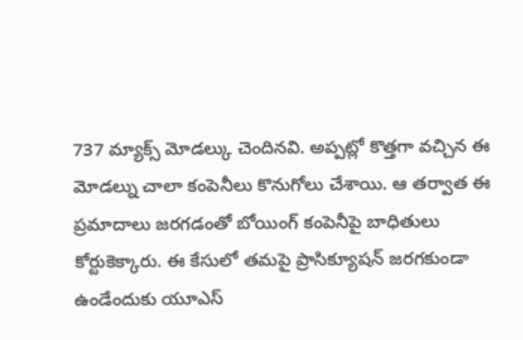737 మ్యాక్స్ మోడల్కు చెందినవి. అప్పట్లో కొత్తగా వచ్చిన ఈ మోడల్ను చాలా కంపెనీలు కొనుగోలు చేశాయి. ఆ తర్వాత ఈ ప్రమాదాలు జరగడంతో బోయింగ్ కంపెనీపై బాధితులు కోర్టుకెక్కారు. ఈ కేసులో తమపై ప్రాసిక్యూషన్ జరగకుండా ఉండేందుకు యూఎస్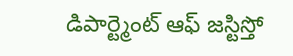డిపార్ట్మెంట్ ఆఫ్ జస్టిస్తో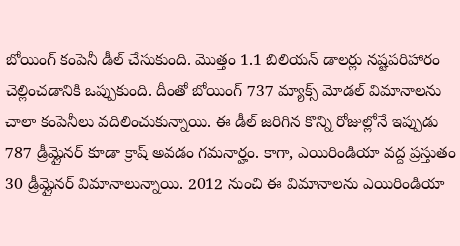బోయింగ్ కంపెనీ డీల్ చేసుకుంది. మొత్తం 1.1 బిలియన్ డాలర్లు నష్టపరిహారం చెల్లించడానికి ఒప్పుకుంది. దీంతో బోయింగ్ 737 మ్యాక్స్ మోడల్ విమానాలను చాలా కంపెనీలు వదిలించుకున్నాయి. ఈ డీల్ జరిగిన కొన్ని రోజుల్లోనే ఇప్పుడు 787 డ్రీమ్లైనర్ కూడా క్రాష్ అవడం గమనార్హం. కాగా, ఎయిరిండియా వద్ద ప్రస్తుతం 30 డ్రీమ్లైనర్ విమానాలున్నాయి. 2012 నుంచి ఈ విమానాలను ఎయిరిండియా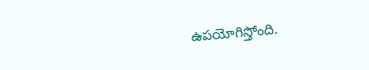ఉపయోగిస్తోంది.